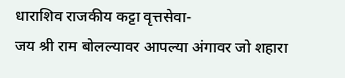धाराशिव राजकीय कट्टा वृत्तसेवा-
जय श्री राम बोलल्यावर आपल्या अंगावर जो शहारा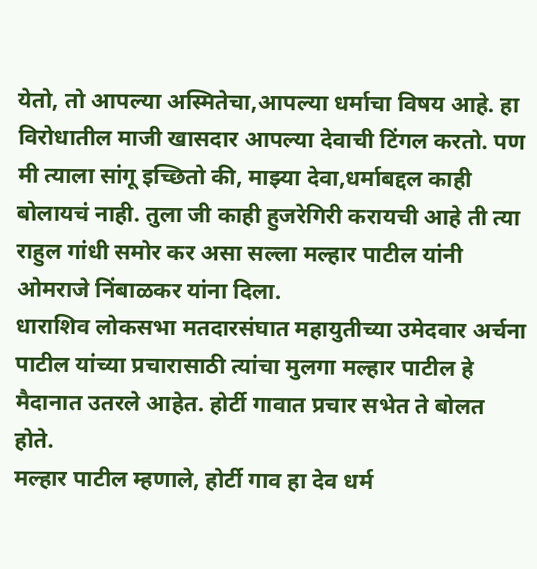येतो, तो आपल्या अस्मितेचा,आपल्या धर्माचा विषय आहे. हा विरोधातील माजी खासदार आपल्या देवाची टिंगल करतो. पण मी त्याला सांगू इच्छितो की, माझ्या देवा,धर्माबद्दल काही बोलायचं नाही. तुला जी काही हुजरेगिरी करायची आहे ती त्या राहुल गांधी समोर कर असा सल्ला मल्हार पाटील यांनी ओमराजे निंबाळकर यांना दिला.
धाराशिव लोकसभा मतदारसंघात महायुतीच्या उमेदवार अर्चना पाटील यांच्या प्रचारासाठी त्यांचा मुलगा मल्हार पाटील हे मैदानात उतरले आहेत. होर्टी गावात प्रचार सभेत ते बोलत होते.
मल्हार पाटील म्हणाले, होर्टी गाव हा देव धर्म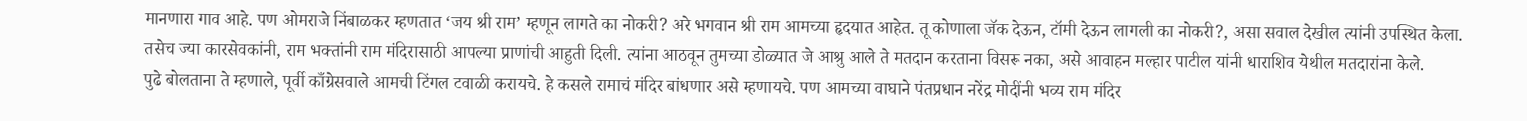मानणारा गाव आहे. पण ओमराजे निंबाळकर म्हणतात ‘जय श्री राम’ म्हणून लागते का नोकरी? अरे भगवान श्री राम आमच्या हृदयात आहेत. तू कोणाला जॅक देऊन, टॉमी देऊन लागली का नोकरी?, असा सवाल देखील त्यांनी उपस्थित केला. तसेच ज्या कारसेवकांनी, राम भक्तांनी राम मंदिरासाठी आपल्या प्राणांची आहुती दिली. त्यांना आठवून तुमच्या डोळ्यात जे आश्रु आले ते मतदान करताना विसरू नका, असे आवाहन मल्हार पाटील यांनी धाराशिव येथील मतदारांना केले.
पुढे बोलताना ते म्हणाले, पूर्वी काँग्रेसवाले आमची टिंगल टवाळी करायचे. हे कसले रामाचं मंदिर बांधणार असे म्हणायचे. पण आमच्या वाघाने पंतप्रधान नरेंद्र मोदींनी भव्य राम मंदिर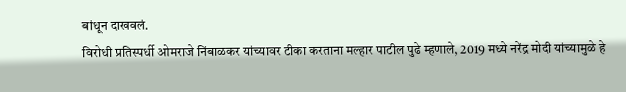बांधून दाखवलं.
विरोधी प्रतिस्पर्धी ओमराजे निंबाळकर यांच्यावर टीका करताना मल्हार पाटील पुढे म्हणाले, 2019 मध्ये नरेंद्र मोदी यांच्यामुळे हे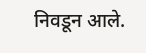निवडून आले.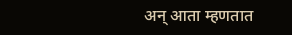अन् आता म्हणतात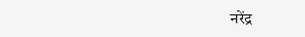नरेंद्र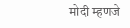मोदी म्हणजे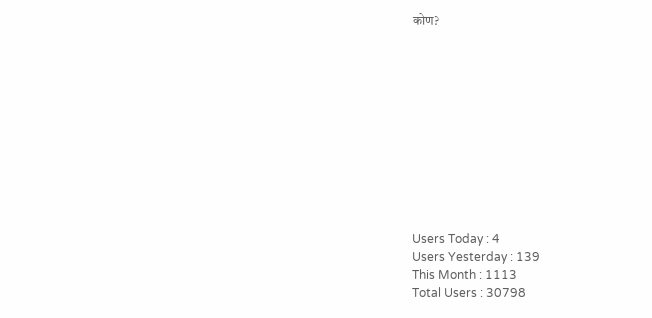कोण?











Users Today : 4
Users Yesterday : 139
This Month : 1113
Total Users : 30798